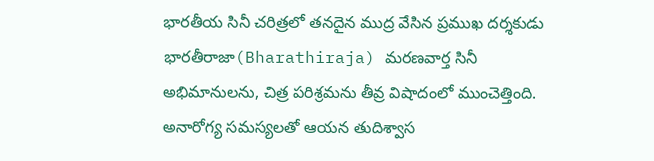భారతీయ సినీ చరిత్రలో తనదైన ముద్ర వేసిన ప్రముఖ దర్శకుడు భారతీరాజా(Bharathiraja) మరణవార్త సినీ అభిమానులను, చిత్ర పరిశ్రమను తీవ్ర విషాదంలో ముంచెత్తింది. అనారోగ్య సమస్యలతో ఆయన తుదిశ్వాస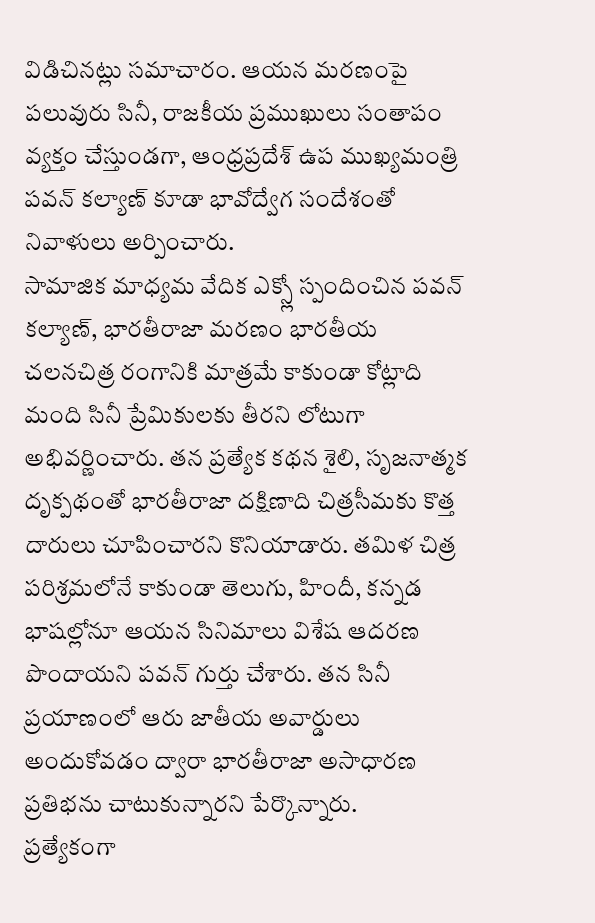విడిచినట్లు సమాచారం. ఆయన మరణంపై పలువురు సినీ, రాజకీయ ప్రముఖులు సంతాపం వ్యక్తం చేస్తుండగా, ఆంధ్రప్రదేశ్ ఉప ముఖ్యమంత్రి పవన్ కల్యాణ్ కూడా భావోద్వేగ సందేశంతో నివాళులు అర్పించారు.
సామాజిక మాధ్యమ వేదిక ఎక్స్లో స్పందించిన పవన్ కల్యాణ్, భారతీరాజా మరణం భారతీయ చలనచిత్ర రంగానికి మాత్రమే కాకుండా కోట్లాది మంది సినీ ప్రేమికులకు తీరని లోటుగా అభివర్ణించారు. తన ప్రత్యేక కథన శైలి, సృజనాత్మక దృక్పథంతో భారతీరాజా దక్షిణాది చిత్రసీమకు కొత్త దారులు చూపించారని కొనియాడారు. తమిళ చిత్ర పరిశ్రమలోనే కాకుండా తెలుగు, హిందీ, కన్నడ భాషల్లోనూ ఆయన సినిమాలు విశేష ఆదరణ పొందాయని పవన్ గుర్తు చేశారు. తన సినీ ప్రయాణంలో ఆరు జాతీయ అవార్డులు అందుకోవడం ద్వారా భారతీరాజా అసాధారణ ప్రతిభను చాటుకున్నారని పేర్కొన్నారు.
ప్రత్యేకంగా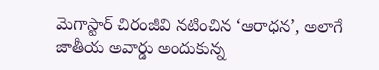మెగాస్టార్ చిరంజీవి నటించిన ‘ఆరాధన’, అలాగే జాతీయ అవార్డు అందుకున్న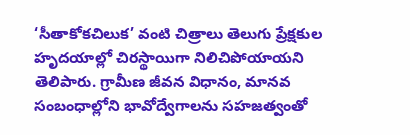‘సీతాకోకచిలుక’ వంటి చిత్రాలు తెలుగు ప్రేక్షకుల హృదయాల్లో చిరస్థాయిగా నిలిచిపోయాయని తెలిపారు. గ్రామీణ జీవన విధానం, మానవ సంబంధాల్లోని భావోద్వేగాలను సహజత్వంతో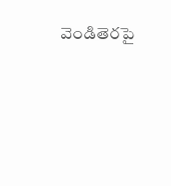వెండితెరపై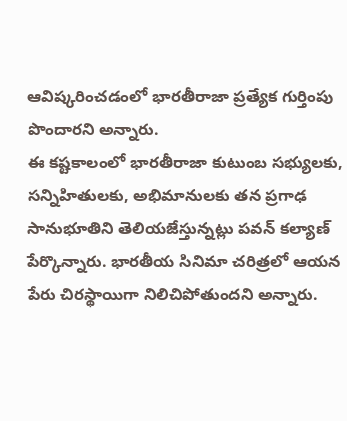ఆవిష్కరించడంలో భారతీరాజా ప్రత్యేక గుర్తింపు పొందారని అన్నారు.
ఈ కష్టకాలంలో భారతీరాజా కుటుంబ సభ్యులకు, సన్నిహితులకు, అభిమానులకు తన ప్రగాఢ సానుభూతిని తెలియజేస్తున్నట్లు పవన్ కల్యాణ్ పేర్కొన్నారు. భారతీయ సినిమా చరిత్రలో ఆయన పేరు చిరస్థాయిగా నిలిచిపోతుందని అన్నారు.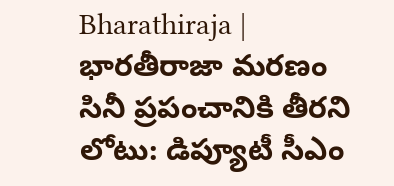Bharathiraja | భారతీరాజా మరణం సినీ ప్రపంచానికి తీరని లోటు: డిప్యూటీ సీఎం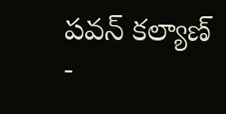పవన్ కల్యాణ్
-